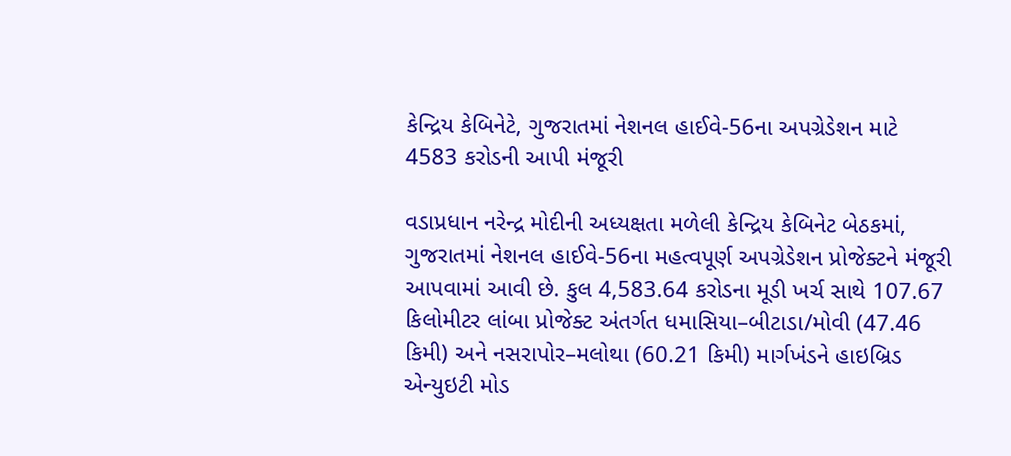કેન્દ્રિય કેબિનેટે, ગુજરાતમાં નેશનલ હાઈવે-56ના અપગ્રેડેશન માટે 4583 કરોડની આપી મંજૂરી

વડાપ્રધાન નરેન્દ્ર મોદીની અધ્યક્ષતા મળેલી કેન્દ્રિય કેબિનેટ બેઠકમાં, ગુજરાતમાં નેશનલ હાઈવે-56ના મહત્વપૂર્ણ અપગ્રેડેશન પ્રોજેક્ટને મંજૂરી આપવામાં આવી છે. કુલ 4,583.64 કરોડના મૂડી ખર્ચ સાથે 107.67 કિલોમીટર લાંબા પ્રોજેક્ટ અંતર્ગત ધમાસિયા–બીટાડા/મોવી (47.46 કિમી) અને નસરાપોર–મલોથા (60.21 કિમી) માર્ગખંડને હાઇબ્રિડ એન્યુઇટી મોડ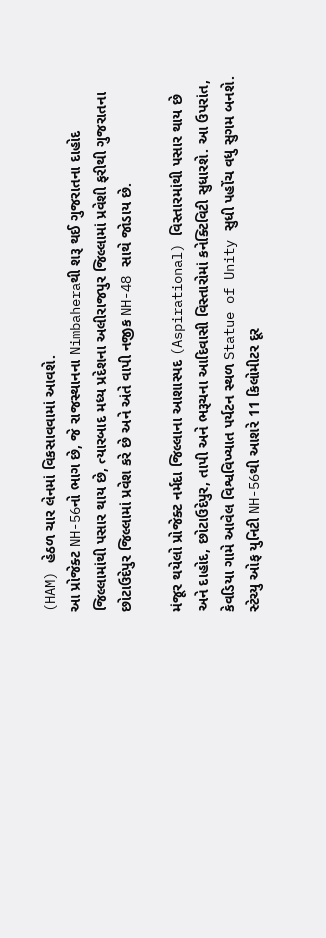(HAM) હેઠળ ચાર લેનમાં વિકસાવવામાં આવશે.
આ પ્રોજેક્ટ NH-56નો ભાગ છે, જે રાજસ્થાનના Nimbaheraથી શરૂ થઈ ગુજરાતના દાહોદ જિલ્લામાંથી પસાર થાય છે, ત્યારબાદ મધ્ય પ્રદેશના અલીરાજપુર જિલ્લામાં પ્રવેશી ફરીથી ગુજરાતના છોટાઉદેપુર જિલ્લામાં પ્રવેશ કરે છે અને અંતે વાપી નજીક NH-48 સાથે જોડાય છે.

મંજૂર થયેલો પ્રોજેક્ટ નર્મદા જિલ્લાના આશાસ્પદ (Aspirational) વિસ્તારમાંથી પસાર થાય છે અને દાહોદ, છોટાઉદેપુર, તાપી અને ભરૂચના આદિવાસી વિસ્તારોમાં કનેક્ટિવિટી સુધારશે. આ ઉપરાંત, કેવડિયા ગામે આવેલ વિશ્વવિખ્યાત પર્યટન સ્થળ Statue of Unity સુધી પહોંચ વધુ સુગમ બનશે. સ્ટેચ્યુ ઓફ યુનિટી NH-56થી આશરે 11 કિલોમીટર દૂર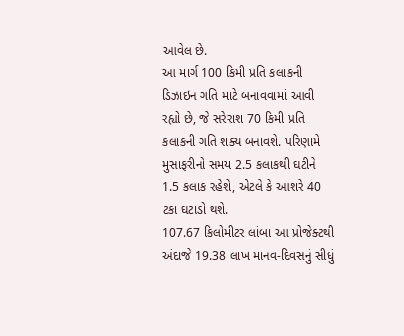આવેલ છે.
આ માર્ગ 100 કિમી પ્રતિ કલાકની ડિઝાઇન ગતિ માટે બનાવવામાં આવી રહ્યો છે, જે સરેરાશ 70 કિમી પ્રતિ કલાકની ગતિ શક્ય બનાવશે. પરિણામે મુસાફરીનો સમય 2.5 કલાકથી ઘટીને 1.5 કલાક રહેશે, એટલે કે આશરે 40 ટકા ઘટાડો થશે.
107.67 કિલોમીટર લાંબા આ પ્રોજેક્ટથી અંદાજે 19.38 લાખ માનવ-દિવસનું સીધું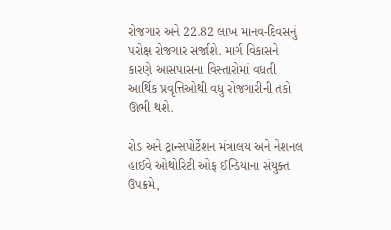રોજગાર અને 22.82 લાખ માનવ-દિવસનું પરોક્ષ રોજગાર સર્જાશે. માર્ગ વિકાસને કારણે આસપાસના વિસ્તારોમાં વધતી આર્થિક પ્રવૃત્તિઓથી વધુ રોજગારીની તકો ઊભી થશે.

રોડ અને ટ્રાન્સપોર્ટેશન મંત્રાલય અને નેશનલ હાઈવે ઓથોરિટી ઓફ ઈન્ડિયાના સંયુક્ત ઉપક્રમે,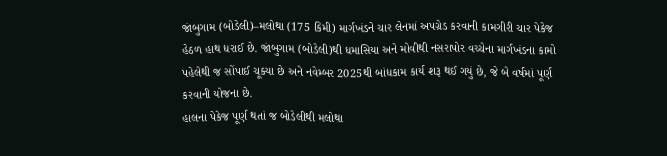જાંબુગામ (બોડેલી)–મલોથા (175 કિમી) માર્ગખંડને ચાર લેનમાં અપગ્રેડ કરવાની કામગીરી ચાર પેકેજ હેઠળ હાથ ધરાઈ છે. જાંબુગામ (બોડેલી)થી ધમાસિયા અને મોવીથી નસરાપોર વચ્ચેના માર્ગખંડના કામો પહેલેથી જ સોંપાઈ ચૂક્યા છે અને નવેમ્બર 2025થી બાંધકામ કાર્ય શરૂ થઈ ગયું છે, જે બે વર્ષમાં પૂર્ણ કરવાની યોજના છે.
હાલના પેકેજ પૂર્ણ થતાં જ બોડેલીથી મલોથા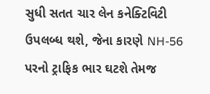સુધી સતત ચાર લેન કનેક્ટિવિટી ઉપલબ્ધ થશે, જેના કારણે NH-56 પરનો ટ્રાફિક ભાર ઘટશે તેમજ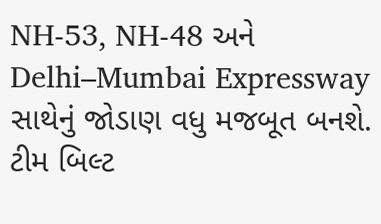NH-53, NH-48 અને Delhi–Mumbai Expressway સાથેનું જોડાણ વધુ મજબૂત બનશે.
ટીમ બિલ્ટ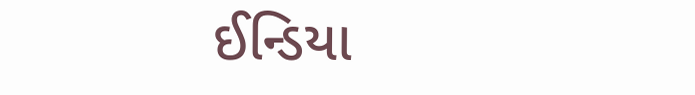ઈન્ડિયા